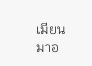เมียนมาอ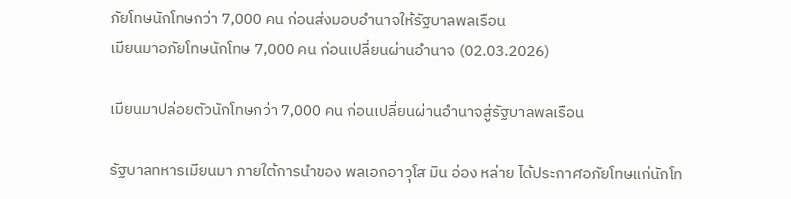ภัยโทษนักโทษกว่า 7,000 คน ก่อนส่งมอบอำนาจให้รัฐบาลพลเรือน
เมียนมาอภัยโทษนักโทษ 7,000 คน ก่อนเปลี่ยนผ่านอำนาจ (02.03.2026)

เมียนมาปล่อยตัวนักโทษกว่า 7,000 คน ก่อนเปลี่ยนผ่านอำนาจสู่รัฐบาลพลเรือน

รัฐบาลทหารเมียนมา ภายใต้การนำของ พลเอกอาวุโส มิน อ่อง หล่าย ได้ประกาศอภัยโทษแก่นักโท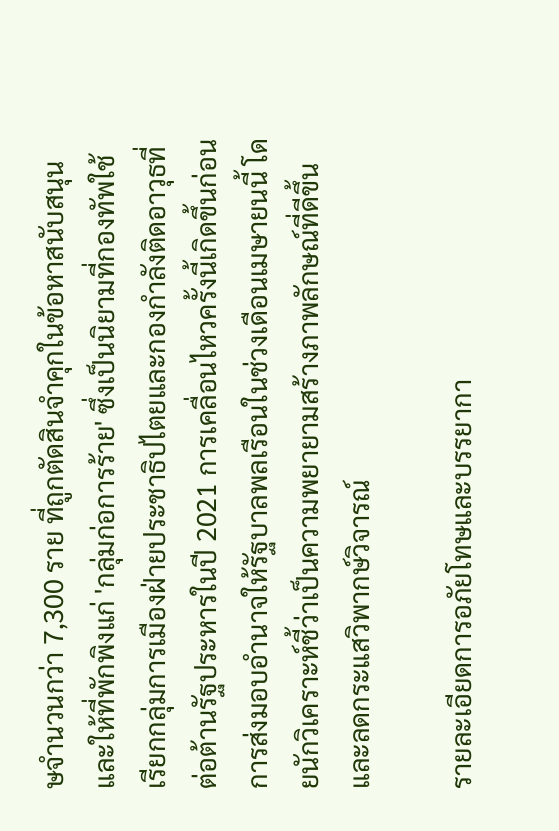ษจำนวนกว่า 7,300 ราย ที่ถูกตัดสินจำคุกในข้อหาสนับสนุนและให้ที่พักพิงแก่ 'กลุ่มก่อการร้าย' ซึ่งเป็นนิยามที่กองทัพใช้เรียกกลุ่มการเมืองฝ่ายประชาธิปไตยและกองกำลังติดอาวุธที่ต่อต้านรัฐประหารในปี 2021 การเคลื่อนไหวครั้งนี้เกิดขึ้นก่อนการส่งมอบอำนาจให้รัฐบาลพลเรือนในช่วงเดือนเมษายนนี้ โดยนักวิเคราะห์ชี้ว่าเป็นความพยายามสร้างภาพลักษณ์ที่ดีขึ้นและลดกระแสวิพากษ์วิจารณ์

รายละเอียดการอภัยโทษและบรรยากา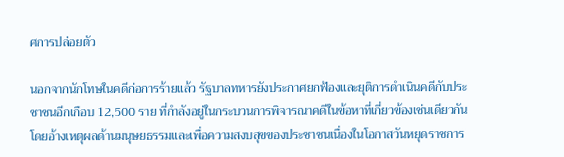ศการปล่อยตัว

นอกจากนักโทษในคดีก่อการร้ายแล้ว รัฐบาลทหารยังประกาศยกฟ้องและยุติการดำเนินคดีกับประชาชนอีกเกือบ 12,500 ราย ที่กำลังอยู่ในกระบวนการพิจารณาคดีในข้อหาที่เกี่ยวข้องเช่นเดียวกัน โดยอ้างเหตุผลด้านมนุษยธรรมและเพื่อความสงบสุขของประชาชนเนื่องในโอกาสวันหยุดราชการ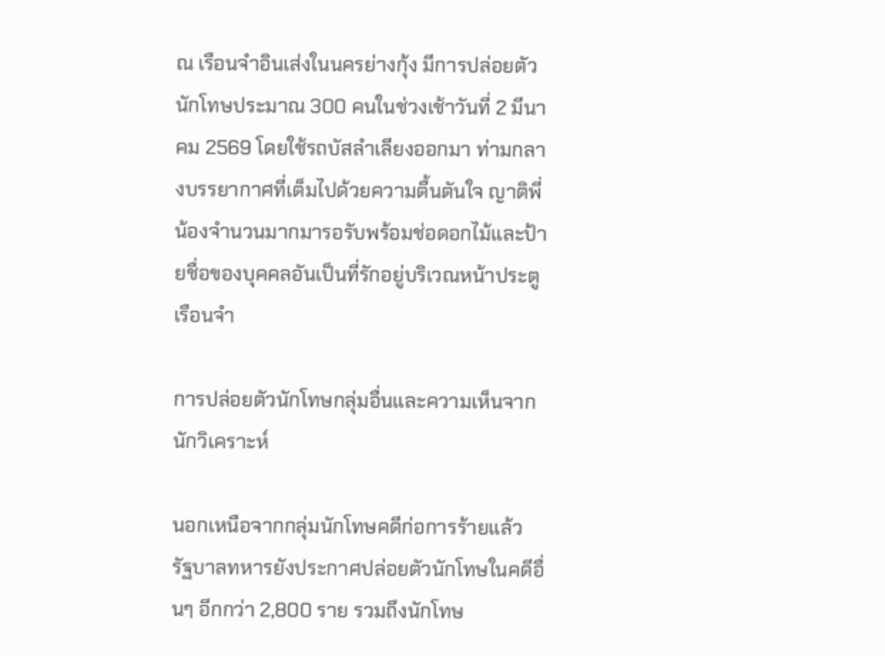ณ เรือนจำอินเส่งในนครย่างกุ้ง มีการปล่อยตัวนักโทษประมาณ 300 คนในช่วงเช้าวันที่ 2 มีนาคม 2569 โดยใช้รถบัสลำเลียงออกมา ท่ามกลางบรรยากาศที่เต็มไปด้วยความตื้นตันใจ ญาติพี่น้องจำนวนมากมารอรับพร้อมช่อดอกไม้และป้ายชื่อของบุคคลอันเป็นที่รักอยู่บริเวณหน้าประตูเรือนจำ

การปล่อยตัวนักโทษกลุ่มอื่นและความเห็นจากนักวิเคราะห์

นอกเหนือจากกลุ่มนักโทษคดีก่อการร้ายแล้ว รัฐบาลทหารยังประกาศปล่อยตัวนักโทษในคดีอื่นๆ อีกกว่า 2,800 ราย รวมถึงนักโทษ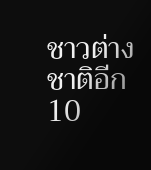ชาวต่างชาติอีก 10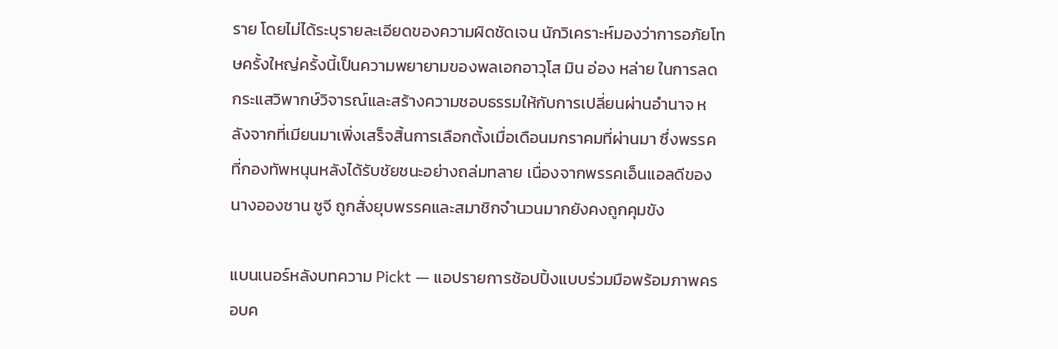ราย โดยไม่ได้ระบุรายละเอียดของความผิดชัดเจน นักวิเคราะห์มองว่าการอภัยโทษครั้งใหญ่ครั้งนี้เป็นความพยายามของพลเอกอาวุโส มิน อ่อง หล่าย ในการลดกระแสวิพากษ์วิจารณ์และสร้างความชอบธรรมให้กับการเปลี่ยนผ่านอำนาจ หลังจากที่เมียนมาเพิ่งเสร็จสิ้นการเลือกตั้งเมื่อเดือนมกราคมที่ผ่านมา ซึ่งพรรคที่กองทัพหนุนหลังได้รับชัยชนะอย่างถล่มทลาย เนื่องจากพรรคเอ็นแอลดีของนางอองซาน ซูจี ถูกสั่งยุบพรรคและสมาชิกจำนวนมากยังคงถูกคุมขัง

แบนเนอร์หลังบทความ Pickt — แอปรายการช้อปปิ้งแบบร่วมมือพร้อมภาพครอบค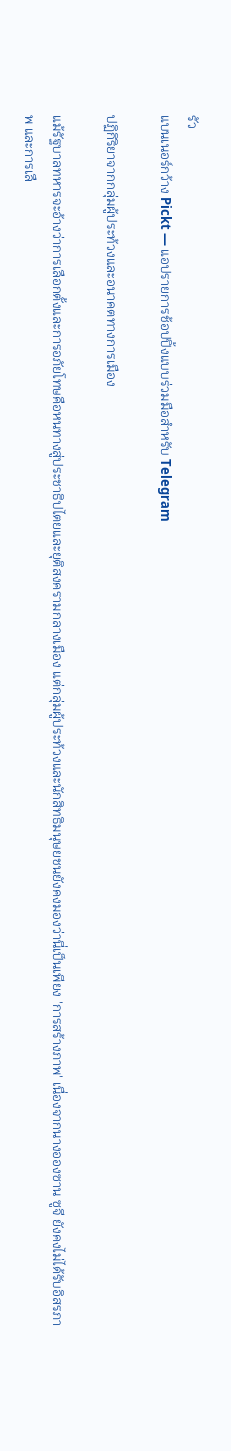รัว
แบนเนอร์กว้าง Pickt — แอปรายการช้อปปิ้งแบบร่วมมือสำหรับ Telegram

ปฏิกิริยาจากกลุ่มผู้ประท้วงและอนาคตทางการเมือง

แม้รัฐบาลทหารจะอ้างว่าการเลือกตั้งและการอภัยโทษคือหนทางสู่ประชาธิปไตยและยุติสงครามกลางเมือง แต่กลุ่มผู้ประท้วงและนักสิทธิมนุษยชนยังคงมองว่านี่เป็นเพียง 'การสร้างภาพ' เนื่องจากนางอองซาน ซูจี ยังคงไม่ได้รับอิสรภาพ และการเลื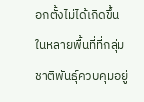อกตั้งไม่ได้เกิดขึ้นในหลายพื้นที่ที่กลุ่มชาติพันธุ์ควบคุมอยู่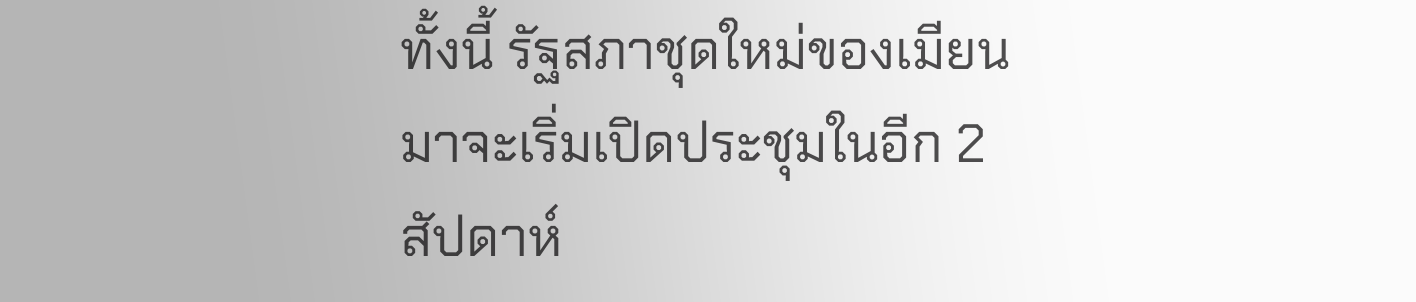ทั้งนี้ รัฐสภาชุดใหม่ของเมียนมาจะเริ่มเปิดประชุมในอีก 2 สัปดาห์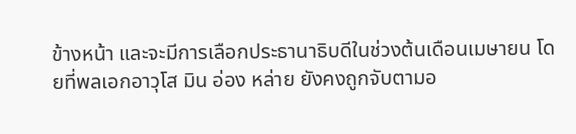ข้างหน้า และจะมีการเลือกประธานาธิบดีในช่วงต้นเดือนเมษายน โดยที่พลเอกอาวุโส มิน อ่อง หล่าย ยังคงถูกจับตามอ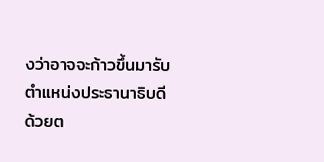งว่าอาจจะก้าวขึ้นมารับตำแหน่งประธานาธิบดีด้วยต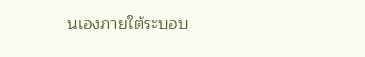นเองภายใต้ระบอบ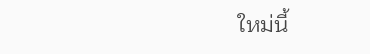ใหม่นี้